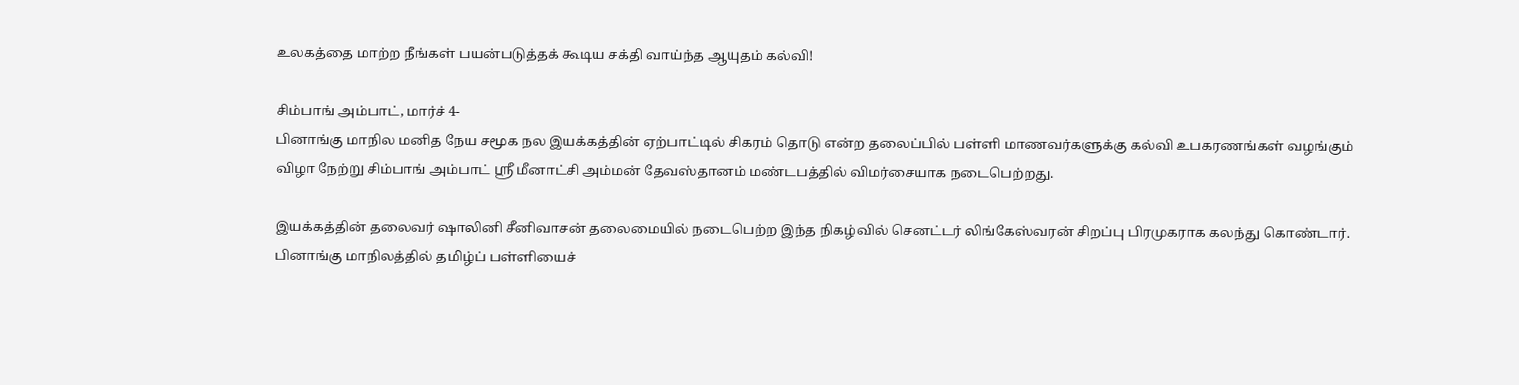உலகத்தை மாற்ற நீங்கள் பயன்படுத்தக் கூடிய சக்தி வாய்ந்த ஆயுதம் கல்வி!

சிம்பாங் அம்பாட், மார்ச் 4-
பினாங்கு மாநில மனித நேய சமூக நல இயக்கத்தின் ஏற்பாட்டில் சிகரம் தொடு என்ற தலைப்பில் பள்ளி மாணவர்களுக்கு கல்வி உபகரணங்கள் வழங்கும் விழா நேற்று சிம்பாங் அம்பாட் ஸ்ரீ மீனாட்சி அம்மன் தேவஸ்தானம் மண்டபத்தில் விமர்சையாக நடைபெற்றது.

இயக்கத்தின் தலைவர் ஷாலினி சீனிவாசன் தலைமையில் நடைபெற்ற இந்த நிகழ்வில் செனட்டர் லிங்கேஸ்வரன் சிறப்பு பிரமுகராக கலந்து கொண்டார். பினாங்கு மாநிலத்தில் தமிழ்ப் பள்ளியைச்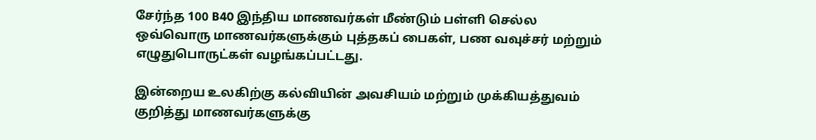சேர்ந்த 100 B40 இந்திய மாணவர்கள் மீண்டும் பள்ளி செல்ல ஒவ்வொரு மாணவர்களுக்கும் புத்தகப் பைகள், பண வவுச்சர் மற்றும் எழுதுபொருட்கள் வழங்கப்பட்டது.

இன்றைய உலகிற்கு கல்வியின் அவசியம் மற்றும் முக்கியத்துவம் குறித்து மாணவர்களுக்கு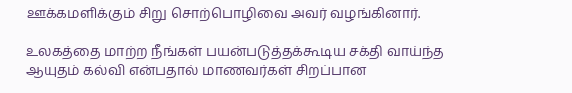ஊக்கமளிக்கும் சிறு சொற்பொழிவை அவர் வழங்கினார்.

உலகத்தை மாற்ற நீங்கள் பயன்படுத்தக்கூடிய சக்தி வாய்ந்த ஆயுதம் கல்வி என்பதால் மாணவர்கள் சிறப்பான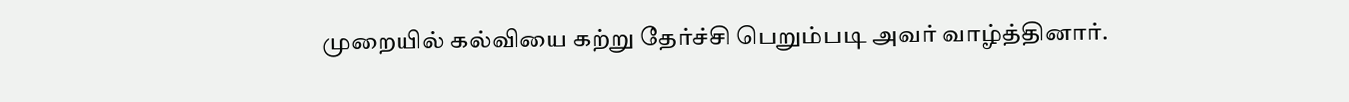முறையில் கல்வியை கற்று தேர்ச்சி பெறும்படி அவர் வாழ்த்தினார்.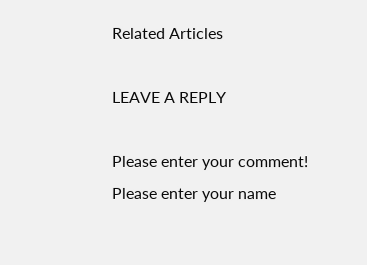Related Articles

LEAVE A REPLY

Please enter your comment!
Please enter your name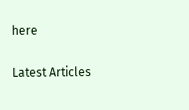here

Latest Articles